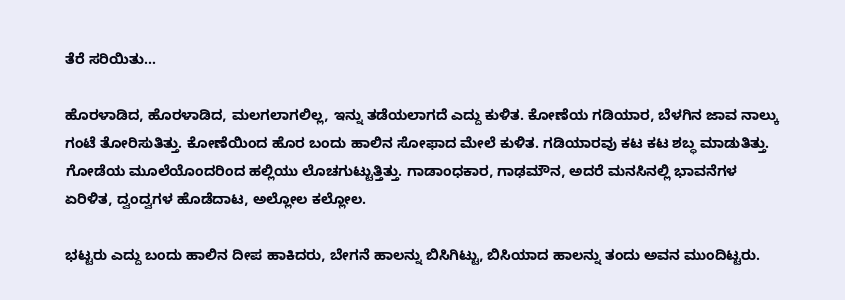ತೆರೆ ಸರಿಯಿತು…

ಹೊರಳಾಡಿದ, ಹೊರಳಾಡಿದ, ಮಲಗಲಾಗಲಿಲ್ಲ, ಇನ್ನು ತಡೆಯಲಾಗದೆ ಎದ್ದು ಕುಳಿತ. ಕೋಣೆಯ ಗಡಿಯಾರ, ಬೆಳಗಿನ ಜಾವ ನಾಲ್ಕು ಗಂಟೆ ತೋರಿಸುತಿತ್ತು. ಕೋಣೆಯಿಂದ ಹೊರ ಬಂದು ಹಾಲಿನ ಸೋಫಾದ ಮೇಲೆ ಕುಳಿತ. ಗಡಿಯಾರವು ಕಟ ಕಟ ಶಬ್ಧ ಮಾಡುತಿತ್ತು. ಗೋಡೆಯ ಮೂಲೆಯೊಂದರಿಂದ ಹಲ್ಲಿಯು ಲೊಚಗುಟ್ಟುತ್ತಿತ್ತು. ಗಾಡಾಂಧಕಾರ, ಗಾಢಮೌನ, ಅದರೆ ಮನಸಿನಲ್ಲಿ ಭಾವನೆಗಳ ಏರಿಳಿತ, ದ್ವಂದ್ವಗಳ ಹೊಡೆದಾಟ, ಅಲ್ಲೋಲ ಕಲ್ಲೋಲ.

ಭಟ್ಟರು ಎದ್ದು ಬಂದು ಹಾಲಿನ ದೀಪ ಹಾಕಿದರು, ಬೇಗನೆ ಹಾಲನ್ನು ಬಿಸಿಗಿಟ್ಟು, ಬಿಸಿಯಾದ ಹಾಲನ್ನು ತಂದು ಅವನ ಮುಂದಿಟ್ಟರು.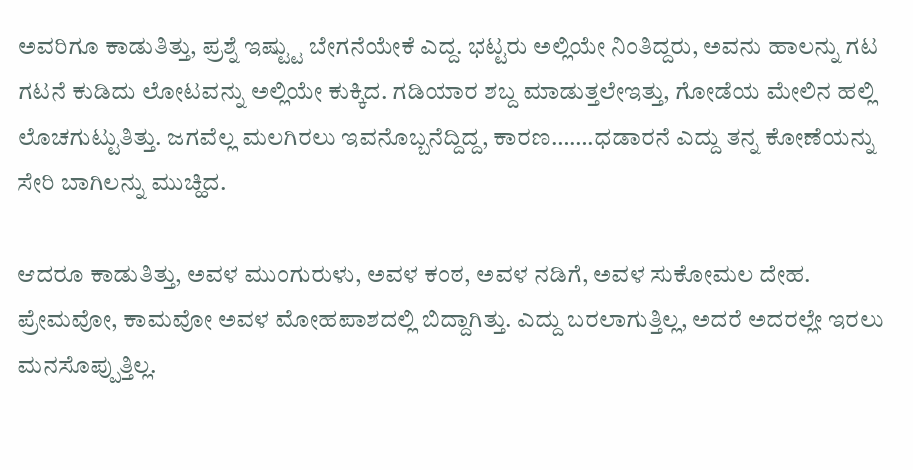ಅವರಿಗೂ ಕಾಡುತಿತ್ತು, ಪ್ರಶ್ನೆ ಇಷ್ಟ್ಟು ಬೇಗನೆಯೇಕೆ ಎದ್ದ. ಭಟ್ಟರು ಅಲ್ಲಿಯೇ ನಿಂತಿದ್ದರು, ಅವನು ಹಾಲನ್ನು ಗಟ ಗಟನೆ ಕುಡಿದು ಲೋಟವನ್ನು ಅಲ್ಲಿಯೇ ಕುಕ್ಕಿದ. ಗಡಿಯಾರ ಶಬ್ದ ಮಾಡುತ್ತಲೇಇತ್ತು, ಗೋಡೆಯ ಮೇಲಿನ ಹಲ್ಲಿ ಲೊಚಗುಟ್ಟುತಿತ್ತು. ಜಗವೆಲ್ಲ ಮಲಗಿರಲು ಇವನೊಬ್ಬನೆದ್ದಿದ್ದ, ಕಾರಣ…….ಧಡಾರನೆ ಎದ್ದು ತನ್ನ ಕೋಣೆಯನ್ನು ಸೇರಿ ಬಾಗಿಲನ್ನು ಮುಚ್ಹಿದ.

ಆದರೂ ಕಾಡುತಿತ್ತು, ಅವಳ ಮುಂಗುರುಳು, ಅವಳ ಕಂಠ, ಅವಳ ನಡಿಗೆ, ಅವಳ ಸುಕೋಮಲ ದೇಹ. ಪ್ರೇಮವೋ, ಕಾಮವೋ ಅವಳ ಮೋಹಪಾಶದಲ್ಲಿ ಬಿದ್ದಾಗಿತ್ತು. ಎದ್ದು ಬರಲಾಗುತ್ತಿಲ್ಲ, ಅದರೆ ಅದರಲ್ಲೇ ಇರಲು ಮನಸೊಪ್ಪುತ್ತಿಲ್ಲ.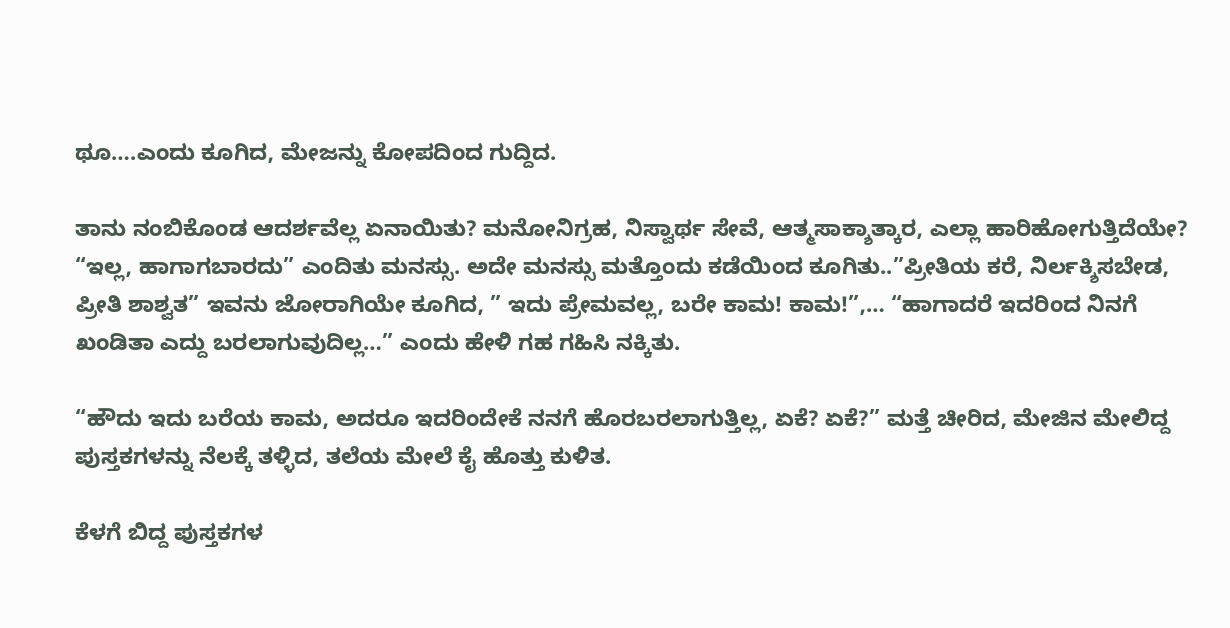ಥೂ….ಎಂದು ಕೂಗಿದ, ಮೇಜನ್ನು ಕೋಪದಿಂದ ಗುದ್ದಿದ.

ತಾನು ನಂಬಿಕೊಂಡ ಆದರ್ಶವೆಲ್ಲ ಏನಾಯಿತು? ಮನೋನಿಗ್ರಹ, ನಿಸ್ವಾರ್ಥ ಸೇವೆ, ಆತ್ಮಸಾಕ್ಶಾತ್ಕಾರ, ಎಲ್ಲಾ ಹಾರಿಹೋಗುತ್ತಿದೆಯೇ? “ಇಲ್ಲ, ಹಾಗಾಗಬಾರದು” ಎಂದಿತು ಮನಸ್ಸು. ಅದೇ ಮನಸ್ಸು ಮತ್ತೊಂದು ಕಡೆಯಿಂದ ಕೂಗಿತು..”ಪ್ರೀತಿಯ ಕರೆ, ನಿರ್ಲಕ್ಶಿಸಬೇಡ, ಪ್ರೀತಿ ಶಾಶ್ವತ” ಇವನು ಜೋರಾಗಿಯೇ ಕೂಗಿದ, ” ಇದು ಪ್ರೇಮವಲ್ಲ, ಬರೇ ಕಾಮ! ಕಾಮ!”,… “ಹಾಗಾದರೆ ಇದರಿಂದ ನಿನಗೆ ಖಂಡಿತಾ ಎದ್ದು ಬರಲಾಗುವುದಿಲ್ಲ…” ಎಂದು ಹೇಳಿ ಗಹ ಗಹಿಸಿ ನಕ್ಕಿತು.

“ಹೌದು ಇದು ಬರೆಯ ಕಾಮ, ಅದರೂ ಇದರಿಂದೇಕೆ ನನಗೆ ಹೊರಬರಲಾಗುತ್ತಿಲ್ಲ, ಏಕೆ? ಏಕೆ?” ಮತ್ತೆ ಚೀರಿದ, ಮೇಜಿನ ಮೇಲಿದ್ದ ಪುಸ್ತಕಗಳನ್ನು ನೆಲಕ್ಕೆ ತಳ್ಳಿದ, ತಲೆಯ ಮೇಲೆ ಕೈ ಹೊತ್ತು ಕುಳಿತ.

ಕೆಳಗೆ ಬಿದ್ದ ಪುಸ್ತಕಗಳ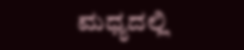ಮಧ್ಯದಲ್ಲಿ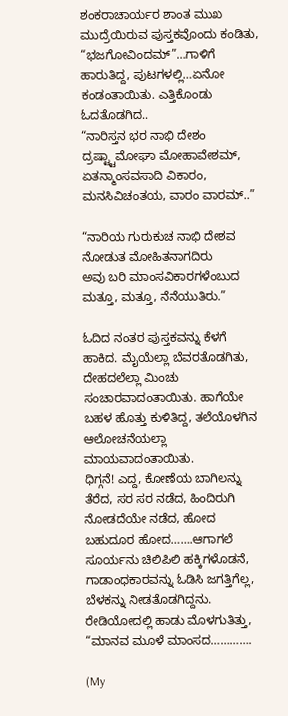ಶಂಕರಾಚಾರ್ಯರ ಶಾಂತ ಮುಖ ಮುದ್ರೆಯಿರುವ ಪುಸ್ತಕವೊಂದು ಕಂಡಿತು, “ಭಜಗೋವಿಂದಮ್”…ಗಾಳಿಗೆ ಹಾರುತಿದ್ದ, ಪುಟಗಳಲ್ಲಿ…ಏನೋ ಕಂಡಂತಾಯಿತು. ಎತ್ತಿಕೊಂಡು ಓದತೊಡಗಿದ..
“ನಾರಿಸ್ತನ ಭರ ನಾಭಿ ದೇಶಂ
ದ್ರಷ್ಟ್ಟಾಮೋಘಾ ಮೋಹಾವೇಶಮ್,
ಏತನ್ಮಾಂಸವಸಾದಿ ವಿಕಾರಂ,
ಮನಸಿವಿಚಂತಯ, ವಾರಂ ವಾರಮ್..”

“ನಾರಿಯ ಗುರುಕುಚ ನಾಭಿ ದೇಶವ
ನೋಡುತ ಮೋಹಿತನಾಗದಿರು
ಅವು ಬರಿ ಮಾಂಸವಿಕಾರಗಳೆಂಬುದ
ಮತ್ತೂ, ಮತ್ತೂ, ನೆನೆಯುತಿರು.”

ಓದಿದ ನಂತರ ಪುಸ್ತಕವನ್ನು ಕೆಳಗೆ ಹಾಕಿದ. ಮೈಯೆಲ್ಲಾ ಬೆವರತೊಡಗಿತು, ದೇಹದಲೆಲ್ಲಾ ಮಿಂಚು ಸಂಚಾರವಾದಂತಾಯಿತು. ಹಾಗೆಯೇ ಬಹಳ ಹೊತ್ತು ಕುಳಿತಿದ್ದ, ತಲೆಯೊಳಗಿನ ಆಲೋಚನೆಯಲ್ಲಾ ಮಾಯವಾದಂತಾಯಿತು.
ಧಿಗ್ಗನೆ! ಎದ್ದ, ಕೋಣೆಯ ಬಾಗಿಲನ್ನು ತೆರೆದ, ಸರ ಸರ ನಡೆದ, ಹಿಂದಿರುಗಿ ನೋಡದೆಯೇ ನಡೆದ, ಹೋದ ಬಹುದೂರ ಹೋದ…….ಆಗಾಗಲೆ ಸೂರ್ಯನು ಚಿಲಿಪಿಲಿ ಹಕ್ಕಿಗಳೊಡನೆ, ಗಾಡಾಂಧಕಾರವನ್ನು ಓಡಿಸಿ ಜಗತ್ತಿಗೆಲ್ಲ, ಬೆಳಕನ್ನು ನೀಡತೊಡಗಿದ್ದನು. ರೇಡಿಯೋದಲ್ಲಿ ಹಾಡು ಮೊಳಗುತಿತ್ತು, “ಮಾನವ ಮೂಳೆ ಮಾಂಸದ………….

(My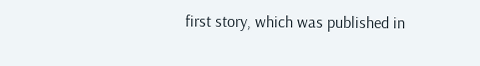first story, which was published in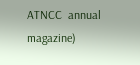ATNCC  annual  magazine)